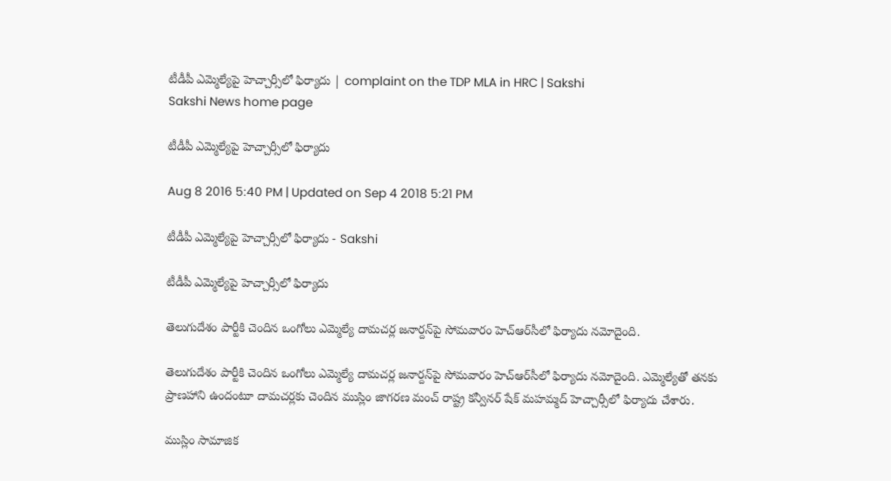టీడీపీ ఎమ్మెల్యేపై హెచ్చార్సీలో ఫిర్యాదు | complaint on the TDP MLA in HRC | Sakshi
Sakshi News home page

టీడీపీ ఎమ్మెల్యేపై హెచ్చార్సీలో ఫిర్యాదు

Aug 8 2016 5:40 PM | Updated on Sep 4 2018 5:21 PM

టీడీపీ ఎమ్మెల్యేపై హెచ్చార్సీలో ఫిర్యాదు - Sakshi

టీడీపీ ఎమ్మెల్యేపై హెచ్చార్సీలో ఫిర్యాదు

తెలుగుదేశం పార్టీకి చెందిన ఒంగోలు ఎమ్మెల్యే దామచర్ల జనార్దన్‌పై సోమవారం హెచ్‌ఆర్‌సీలో ఫిర్యాదు నమోదైంది.

తెలుగుదేశం పార్టీకి చెందిన ఒంగోలు ఎమ్మెల్యే దామచర్ల జనార్దన్‌పై సోమవారం హెచ్‌ఆర్‌సీలో ఫిర్యాదు నమోదైంది. ఎమ్మెల్యేతో తనకు ప్రాణహాని ఉందంటూ దామచర్లకు చెందిన ముస్లిం జాగరణ మంచ్ రాష్ట్ర కన్వీనర్ షేక్ మహమ్మద్ హెచ్చార్సీలో ఫిర్యాదు చేశారు.

ముస్లిం సామాజిక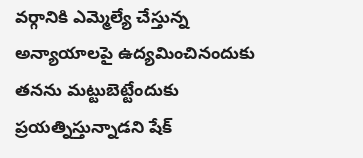వర్గానికి ఎమ్మెల్యే చేస్తున్న అన్యాయాలపై ఉద్యమించినందుకు తనను మట్టుబెట్టేందుకు ప్రయత్నిస్తున్నాడని షేక్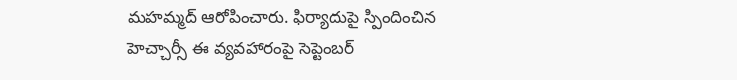మహమ్మద్ ఆరోపించారు. ఫిర్యాదుపై స్పిందించిన హెచ్చార్సీ ఈ వ్యవహారంపై సెప్టెంబర్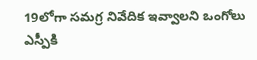19లోగా సమగ్ర నివేదిక ఇవ్వాలని ఒంగోలు ఎస్పీకి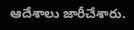ఆదేశాలు జారీచేశారు.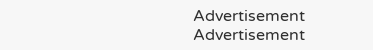Advertisement
Advertisement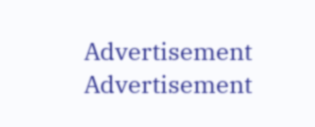Advertisement
Advertisement